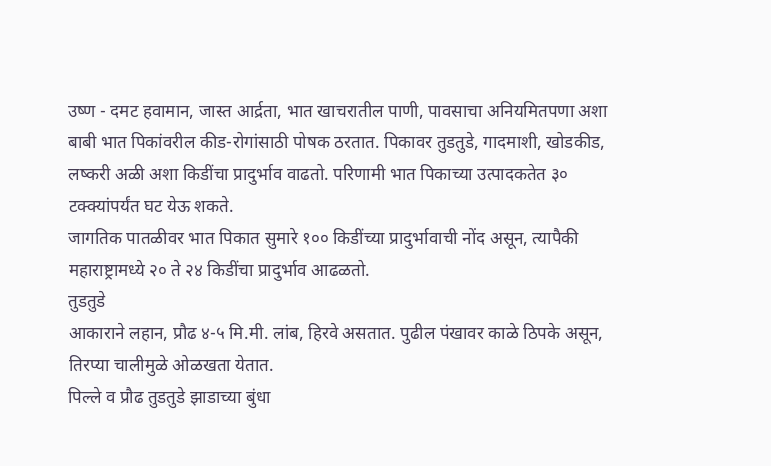उष्ण - दमट हवामान, जास्त आर्द्रता, भात खाचरातील पाणी, पावसाचा अनियमितपणा अशा बाबी भात पिकांवरील कीड-रोगांसाठी पोषक ठरतात. पिकावर तुडतुडे, गादमाशी, खोडकीड, लष्करी अळी अशा किडींचा प्रादुर्भाव वाढतो. परिणामी भात पिकाच्या उत्पादकतेत ३० टक्क्यांपर्यंत घट येऊ शकते.
जागतिक पातळीवर भात पिकात सुमारे १०० किडींच्या प्रादुर्भावाची नोंद असून, त्यापैकी महाराष्ट्रामध्ये २० ते २४ किडींचा प्रादुर्भाव आढळतो.
तुडतुडे
आकाराने लहान, प्रौढ ४-५ मि.मी. लांब, हिरवे असतात. पुढील पंखावर काळे ठिपके असून, तिरप्या चालीमुळे ओळखता येतात.
पिल्ले व प्रौढ तुडतुडे झाडाच्या बुंधा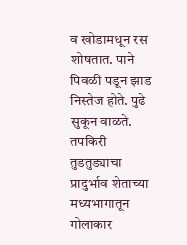व खोडामधून रस शोषतात. पाने पिवळी पडून झाड निस्तेज होते. पुढे सुकून वाळते.
तपकिरी तुडतुड्याचा प्रादुर्भाव शेताच्या मध्यभागातून गोलाकार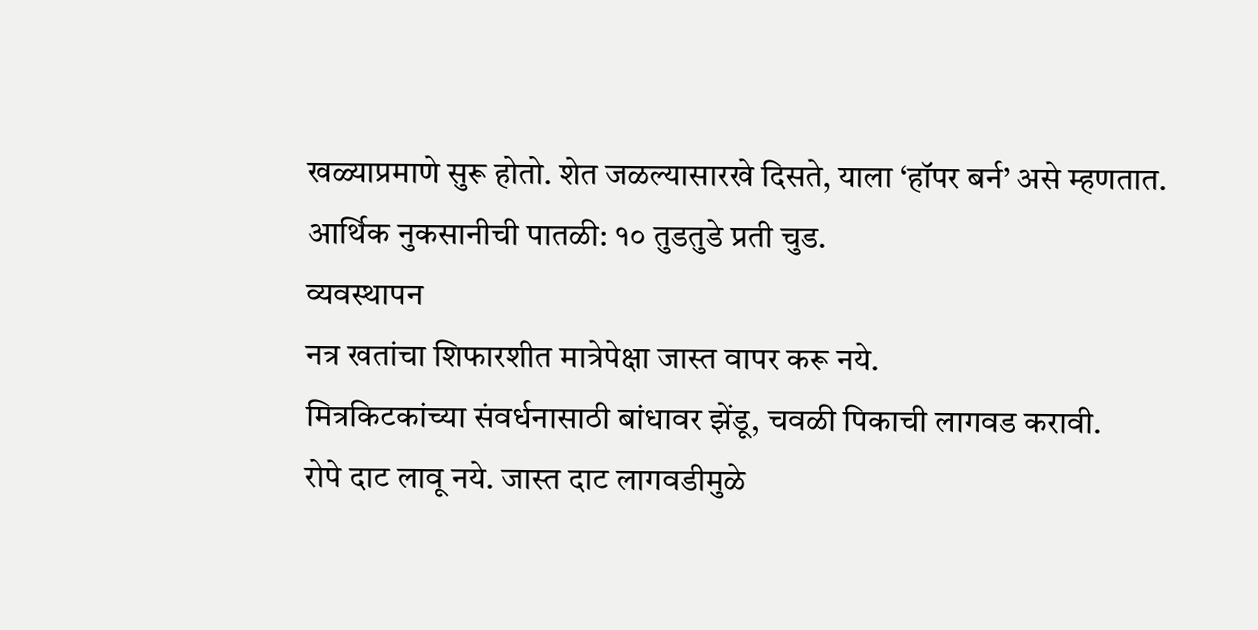खळ्याप्रमाणे सुरू होतो. शेत जळल्यासारखे दिसते, याला ‘हॉपर बर्न’ असे म्हणतात.
आर्थिक नुकसानीची पातळी: १० तुडतुडे प्रती चुड.
व्यवस्थापन
नत्र खतांचा शिफारशीत मात्रेपेक्षा जास्त वापर करू नये.
मित्रकिटकांच्या संवर्धनासाठी बांधावर झेंडू, चवळी पिकाची लागवड करावी.
रोपे दाट लावू नये. जास्त दाट लागवडीमुळे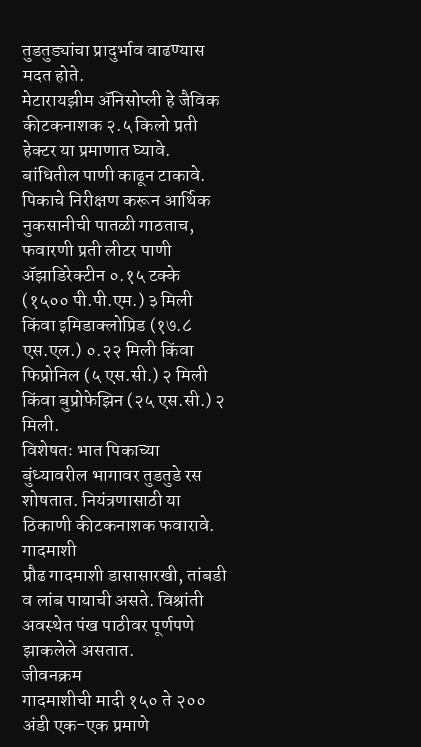तुडतुड्यांचा प्रादुर्भाव वाढण्यास मदत होते.
मेटारायझीम ॲनिसोप्ली हे जैविक कीटकनाशक २.५ किलो प्रती हेक्टर या प्रमाणात घ्यावे. बांधितील पाणी काढून टाकावे.
पिकाचे निरीक्षण करून आर्थिक नुकसानीची पातळी गाठताच, फवारणी प्रती लीटर पाणी
ॲझाडिरेक्टीन ०.१५ टक्के (१५०० पी.पी.एम.) ३ मिली किंवा इमिडाक्लोप्रिड (१७.८ एस.एल.) ०.२२ मिली किंवा फिप्रोनिल (५ एस.सी.) २ मिली किंवा बुप्रोफेझिन (२५ एस.सी.) २ मिली.
विशेषतः भात पिकाच्या बुंध्यावरील भागावर तुडतुडे रस शोषतात. नियंत्रणासाठी या ठिकाणी कीटकनाशक फवारावे.
गादमाशी
प्रौढ गादमाशी डासासारखी, तांबडी व लांब पायाची असते. विश्रांती अवस्थेत पंख पाठीवर पूर्णपणे झाकलेले असतात.
जीवनक्रम
गादमाशीची मादी १५० ते २०० अंडी एक-एक प्रमाणे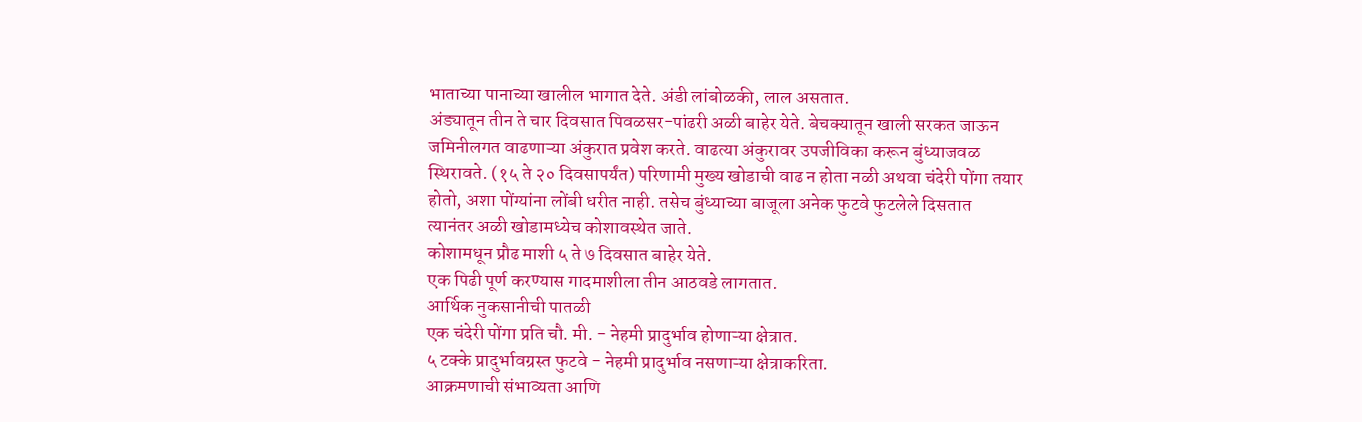भाताच्या पानाच्या खालील भागात देते. अंडी लांबोळकी, लाल असतात.
अंड्यातून तीन ते चार दिवसात पिवळसर-पांढरी अळी बाहेर येते. बेचक्यातून खाली सरकत जाऊन जमिनीलगत वाढणाऱ्या अंकुरात प्रवेश करते. वाढत्या अंकुरावर उपजीविका करून बुंध्याजवळ स्थिरावते. (१५ ते २० दिवसापर्यंत) परिणामी मुख्य खोडाची वाढ न होता नळी अथवा चंदेरी पोंगा तयार होतो, अशा पोंग्यांना लोंबी धरीत नाही. तसेच बुंध्याच्या बाजूला अनेक फुटवे फुटलेले दिसतात
त्यानंतर अळी खोडामध्येच कोशावस्थेत जाते.
कोशामधून प्रौढ माशी ५ ते ७ दिवसात बाहेर येते.
एक पिढी पूर्ण करण्यास गादमाशीला तीन आठवडे लागतात.
आर्थिक नुकसानीची पातळी
एक चंदेरी पोंगा प्रति चौ. मी. - नेहमी प्रादुर्भाव होणाऱ्या क्षेत्रात.
५ टक्के प्रादुर्भावग्रस्त फुटवे - नेहमी प्रादुर्भाव नसणाऱ्या क्षेत्राकरिता.
आक्रमणाची संभाव्यता आणि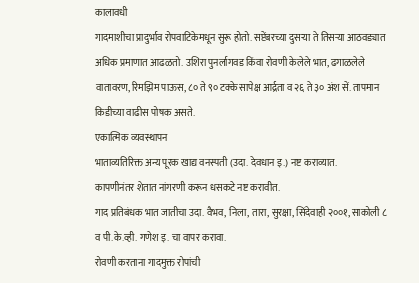कालावधी
गादमाशीचा प्रादुर्भाव रोपवाटिकेमधून सुरू होतो. सप्टेंबरच्या दुसऱ्या ते तिसऱ्या आठवड्यात अधिक प्रमाणात आढळतो. उशिरा पुनर्लागवड किंवा रोवणी केलेले भात, ढगाळलेले वातावरण, रिमझिम पाऊस, ८० ते ९० टक्के सापेक्ष आर्द्रता व २६ ते ३० अंश सें. तापमान किडीच्या वाढीस पोषक असते.
एकात्मिक व्यवस्थापन
भाताव्यतिरिक्त अन्य पूरक खाद्य वनस्पती (उदा. देवधान इ.) नष्ट कराव्यात.
कापणीनंतर शेतात नांगरणी करून धसकटे नष्ट करावीत.
गाद प्रतिबंधक भात जातीचा उदा. वैभव, निला, तारा, सुरक्षा, सिंदेवाही २००१, साकोली ८ व पी.के.व्ही. गणेश इ. चा वापर करावा.
रोवणी करताना गादमुक्त रोपांची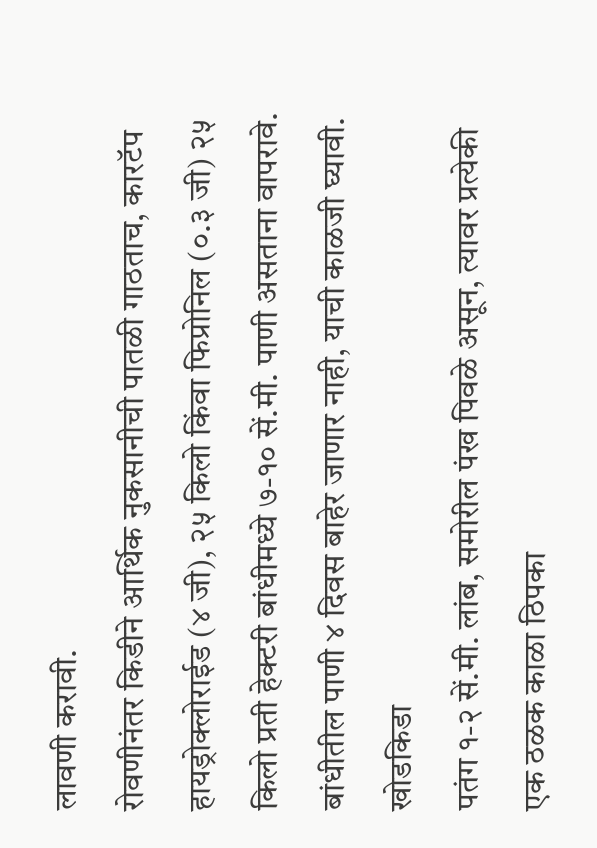लावणी करावी.
रोवणीनंतर किडीने आर्थिक नुकसानीची पातळी गाठताच, कारटॅप हायड्रोक्लोराईड (४ जी), २५ किलो किंवा फिप्रोनिल (०.३ जी) २५ किलो प्रती हेक्टरी बांधीमध्ये ७-१० सें.मी. पाणी असताना वापरावे. बांधीतील पाणी ४ दिवस बाहेर जाणार नाही, याची काळजी घ्यावी.
खोडकिडा
पतंग १-२ सें.मी. लांब, समोरील पंख पिवळे असून, त्यावर प्रत्येकी एक ठळक काळा ठिपका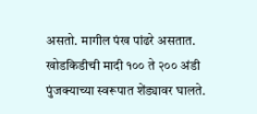असतो. मागील पंख पांढरे असतात.
खोडकिडीची मादी १०० ते २०० अंडी पुंजक्याच्या स्वरूपात शेंड्यावर घालते.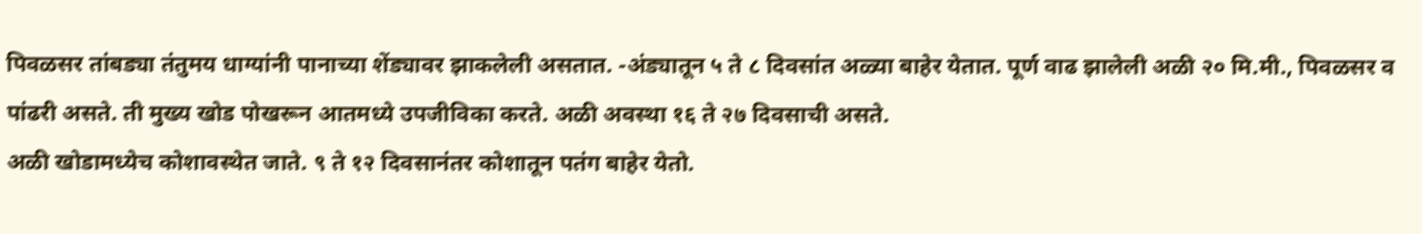पिवळसर तांबड्या तंतुमय धाग्यांनी पानाच्या शेंड्यावर झाकलेली असतात. -अंड्यातून ५ ते ८ दिवसांत अळ्या बाहेर येतात. पूर्ण वाढ झालेली अळी २० मि.मी., पिवळसर व पांढरी असते. ती मुख्य खोड पोखरून आतमध्ये उपजीविका करते. अळी अवस्था १६ ते २७ दिवसाची असते.
अळी खोडामध्येच कोशावस्थेत जाते. ९ ते १२ दिवसानंतर कोशातून पतंग बाहेर येतो.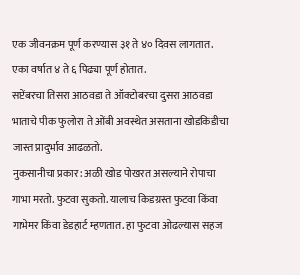एक जीवनक्रम पूर्ण करण्यास ३१ ते ४० दिवस लागतात. एका वर्षात ४ ते ६ पिढ्या पूर्ण होतात.
सप्टेंबरचा तिसरा आठवडा ते ऑक्टोबरचा दुसरा आठवडा भाताचे पीक फुलोरा ते ओंबी अवस्थेत असताना खोडकिडीचा जास्त प्रादुर्भाव आढळतो.
नुकसानीचा प्रकार: अळी खोड पोखरत असल्याने रोपाचा गाभा मरतो. फुटवा सुकतो. यालाच किडग्रस्त फुटवा किंवा गाभेमर किंवा डेडहार्ट म्हणतात. हा फुटवा ओढल्यास सहज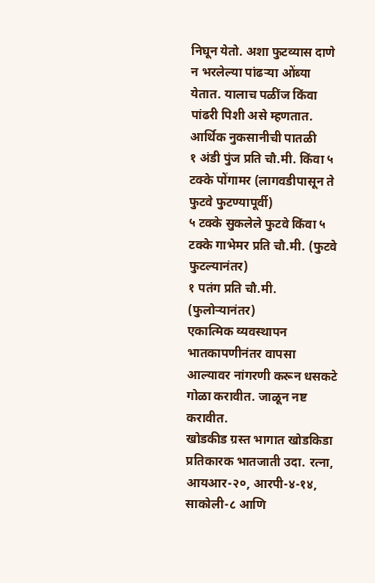निघून येतो. अशा फुटव्यास दाणे न भरलेल्या पांढऱ्या ओंब्या येतात. यालाच पळींज किंवा पांढरी पिशी असे म्हणतात.
आर्थिक नुकसानीची पातळी
१ अंडी पुंज प्रति चौ.मी. किंवा ५ टक्के पोंगामर (लागवडीपासून ते फुटवे फुटण्यापूर्वी)
५ टक्के सुकलेले फुटवे किंवा ५ टक्के गाभेमर प्रति चौ.मी. (फुटवे फुटल्यानंतर)
१ पतंग प्रति चौ.मी. (फुलोऱ्यानंतर)
एकात्मिक व्यवस्थापन
भातकापणीनंतर वापसा आल्यावर नांगरणी करून धसकटे गोळा करावीत. जाळून नष्ट करावीत.
खोडकीड ग्रस्त भागात खोडकिडा प्रतिकारक भातजाती उदा. रत्ना, आयआर-२०, आरपी-४-१४, साकोली-८ आणि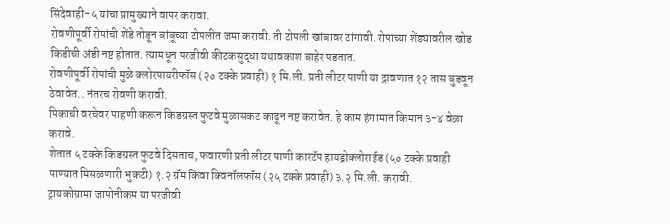सिंदेवाही-५ यांचा प्रामुख्याने वापर करावा.
रोवणीपूर्वी रोपांची शेंडे तोडून बांबूच्या टोपलीत जमा करावी. ती टोपली खांबावर टांगावी. रोपाच्या शेंड्यावरील खोड किडीची अंडी नष्ट होतात. त्यामधून परजीवी कीटकसुद्धा यथावकाश बाहेर पडतात.
रोवणीपूर्वी रोपांची मुळे क्लोरपायरीफॉस (२० टक्के प्रवाही) १ मि.ली. प्रती लीटर पाणी या द्रावणात १२ तास बुडवून ठेवावेत.. नंतरच रोवणी करावी.
पिकाची वरचेवर पाहणी करून किडग्रस्त फुटवे मुळासकट काढून नष्ट करावेत. हे काम हंगामात किमान ३-४ वेळा करावे.
शेतात ५ टक्के किडग्रस्त फुटवे दिसताच, फवारणी प्रती लीटर पाणी कारटॅप हायड्रोक्लोराईड (५० टक्के प्रवाही पाण्यात मिसळणारी भुकटी) १.२ ग्रॅम किंवा क्विनॉलफॉस (२५ टक्के प्रवाही) ३.२ मि.ली. करावी.
ट्रायकोग्रामा जापोनीकम या परजीवी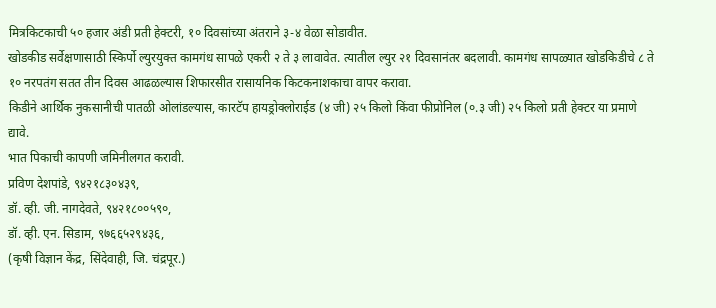मित्रकिटकाची ५० हजार अंडी प्रती हेक्टरी, १० दिवसांच्या अंतराने ३-४ वेळा सोडावीत.
खोडकीड सर्वेक्षणासाठी स्किर्पो ल्युरयुक्त कामगंध सापळे एकरी २ ते ३ लावावेत. त्यातील ल्युर २१ दिवसानंतर बदलावी. कामगंध सापळ्यात खोडकिडीचे ८ ते १० नरपतंग सतत तीन दिवस आढळल्यास शिफारसीत रासायनिक किटकनाशकाचा वापर करावा.
किडीने आर्थिक नुकसानीची पातळी ओलांडल्यास, कारटॅप हायड्रोक्लोराईड (४ जी) २५ किलो किंवा फीप्रोनिल (०.३ जी) २५ किलो प्रती हेक्टर या प्रमाणे द्यावे.
भात पिकाची कापणी जमिनीलगत करावी.
प्रविण देशपांडे, ९४२१८३०४३९,
डॉ. व्ही. जी. नागदेवते, ९४२१८००५९०,
डॉ. व्ही. एन. सिडाम, ९७६६५२९४३६,
(कृषी विज्ञान केंद्र, सिंदेवाही, जि. चंद्रपूर.)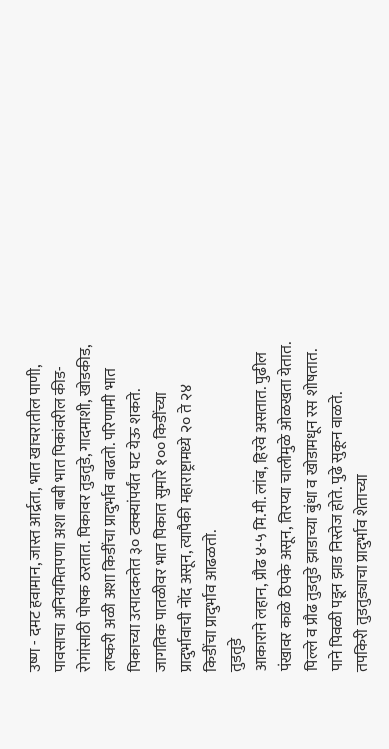उष्ण - दमट हवामान, जास्त आर्द्रता, भात खाचरातील पाणी, पावसाचा अनियमितपणा अशा बाबी भात पिकांवरील कीड-रोगांसाठी पोषक ठरतात. पिकावर तुडतुडे, गादमाशी, खोडकीड, लष्करी अळी अशा किडींचा प्रादुर्भाव वाढतो. परिणामी भात पिकाच्या उत्पादकतेत ३० टक्क्यांपर्यंत घट येऊ शकते.
जागतिक पातळीवर भात पिकात सुमारे १०० किडींच्या प्रादुर्भावाची नोंद असून, त्यापैकी महाराष्ट्रामध्ये २० ते २४ किडींचा प्रादुर्भाव आढळतो.
तुडतुडे
आकाराने लहान, प्रौढ ४-५ मि.मी. लांब, हिरवे असतात. पुढील पंखावर काळे ठिपके असून, तिरप्या चालीमुळे ओळखता येतात.
पिल्ले व प्रौढ तुडतुडे झाडाच्या बुंधा व खोडामधून रस शोषतात. पाने पिवळी पडून झाड निस्तेज होते. पुढे सुकून वाळते.
तपकिरी तुडतुड्याचा प्रादुर्भाव शेताच्या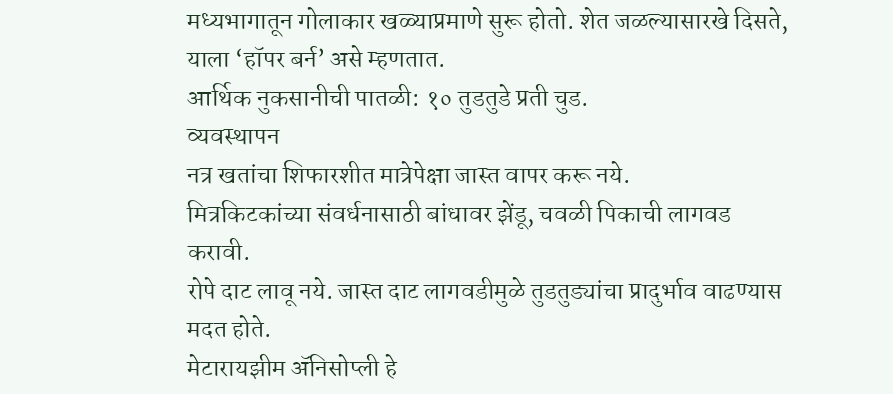मध्यभागातून गोलाकार खळ्याप्रमाणे सुरू होतो. शेत जळल्यासारखे दिसते, याला ‘हॉपर बर्न’ असे म्हणतात.
आर्थिक नुकसानीची पातळी: १० तुडतुडे प्रती चुड.
व्यवस्थापन
नत्र खतांचा शिफारशीत मात्रेपेक्षा जास्त वापर करू नये.
मित्रकिटकांच्या संवर्धनासाठी बांधावर झेंडू, चवळी पिकाची लागवड करावी.
रोपे दाट लावू नये. जास्त दाट लागवडीमुळे तुडतुड्यांचा प्रादुर्भाव वाढण्यास मदत होते.
मेटारायझीम ॲनिसोप्ली हे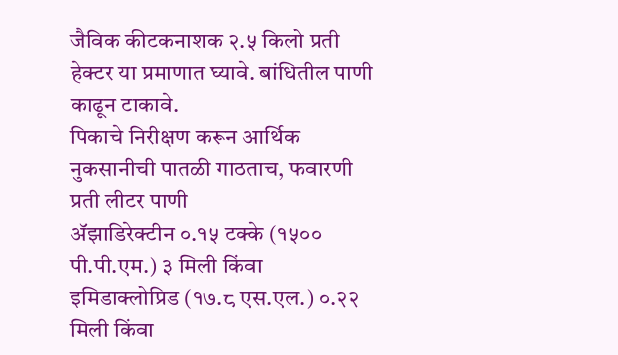जैविक कीटकनाशक २.५ किलो प्रती हेक्टर या प्रमाणात घ्यावे. बांधितील पाणी काढून टाकावे.
पिकाचे निरीक्षण करून आर्थिक नुकसानीची पातळी गाठताच, फवारणी प्रती लीटर पाणी
ॲझाडिरेक्टीन ०.१५ टक्के (१५०० पी.पी.एम.) ३ मिली किंवा इमिडाक्लोप्रिड (१७.८ एस.एल.) ०.२२ मिली किंवा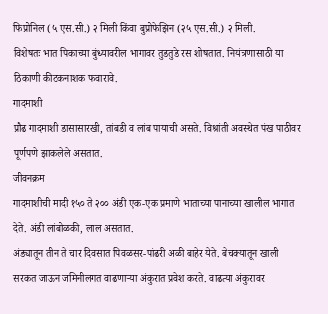फिप्रोनिल (५ एस.सी.) २ मिली किंवा बुप्रोफेझिन (२५ एस.सी.) २ मिली.
विशेषतः भात पिकाच्या बुंध्यावरील भागावर तुडतुडे रस शोषतात. नियंत्रणासाठी या ठिकाणी कीटकनाशक फवारावे.
गादमाशी
प्रौढ गादमाशी डासासारखी, तांबडी व लांब पायाची असते. विश्रांती अवस्थेत पंख पाठीवर पूर्णपणे झाकलेले असतात.
जीवनक्रम
गादमाशीची मादी १५० ते २०० अंडी एक-एक प्रमाणे भाताच्या पानाच्या खालील भागात देते. अंडी लांबोळकी, लाल असतात.
अंड्यातून तीन ते चार दिवसात पिवळसर-पांढरी अळी बाहेर येते. बेचक्यातून खाली सरकत जाऊन जमिनीलगत वाढणाऱ्या अंकुरात प्रवेश करते. वाढत्या अंकुरावर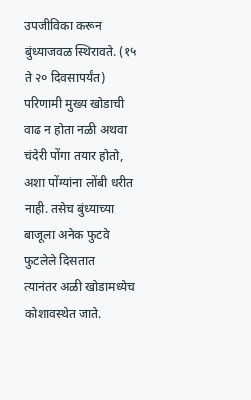उपजीविका करून बुंध्याजवळ स्थिरावते. (१५ ते २० दिवसापर्यंत) परिणामी मुख्य खोडाची वाढ न होता नळी अथवा चंदेरी पोंगा तयार होतो, अशा पोंग्यांना लोंबी धरीत नाही. तसेच बुंध्याच्या बाजूला अनेक फुटवे फुटलेले दिसतात
त्यानंतर अळी खोडामध्येच कोशावस्थेत जाते.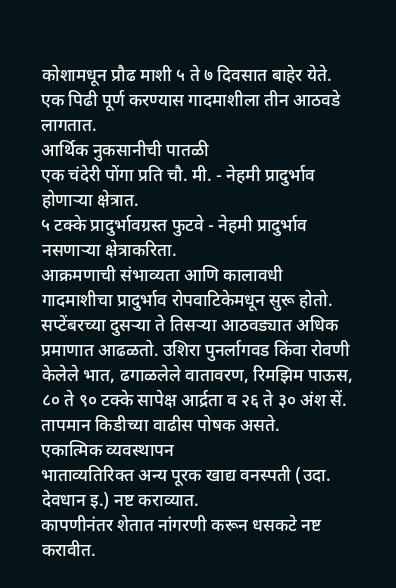कोशामधून प्रौढ माशी ५ ते ७ दिवसात बाहेर येते.
एक पिढी पूर्ण करण्यास गादमाशीला तीन आठवडे लागतात.
आर्थिक नुकसानीची पातळी
एक चंदेरी पोंगा प्रति चौ. मी. - नेहमी प्रादुर्भाव होणाऱ्या क्षेत्रात.
५ टक्के प्रादुर्भावग्रस्त फुटवे - नेहमी प्रादुर्भाव नसणाऱ्या क्षेत्राकरिता.
आक्रमणाची संभाव्यता आणि कालावधी
गादमाशीचा प्रादुर्भाव रोपवाटिकेमधून सुरू होतो. सप्टेंबरच्या दुसऱ्या ते तिसऱ्या आठवड्यात अधिक प्रमाणात आढळतो. उशिरा पुनर्लागवड किंवा रोवणी केलेले भात, ढगाळलेले वातावरण, रिमझिम पाऊस, ८० ते ९० टक्के सापेक्ष आर्द्रता व २६ ते ३० अंश सें. तापमान किडीच्या वाढीस पोषक असते.
एकात्मिक व्यवस्थापन
भाताव्यतिरिक्त अन्य पूरक खाद्य वनस्पती (उदा. देवधान इ.) नष्ट कराव्यात.
कापणीनंतर शेतात नांगरणी करून धसकटे नष्ट करावीत.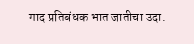गाद प्रतिबंधक भात जातीचा उदा.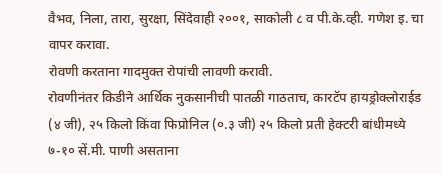वैभव, निला, तारा, सुरक्षा, सिंदेवाही २००१, साकोली ८ व पी.के.व्ही. गणेश इ. चा वापर करावा.
रोवणी करताना गादमुक्त रोपांची लावणी करावी.
रोवणीनंतर किडीने आर्थिक नुकसानीची पातळी गाठताच, कारटॅप हायड्रोक्लोराईड (४ जी), २५ किलो किंवा फिप्रोनिल (०.३ जी) २५ किलो प्रती हेक्टरी बांधीमध्ये ७-१० सें.मी. पाणी असताना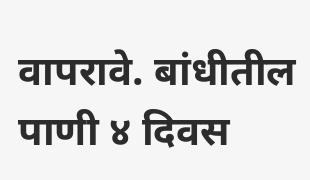वापरावे. बांधीतील पाणी ४ दिवस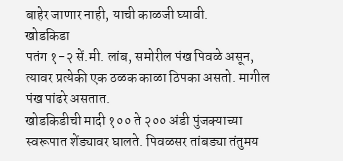बाहेर जाणार नाही, याची काळजी घ्यावी.
खोडकिडा
पतंग १-२ सें.मी. लांब, समोरील पंख पिवळे असून, त्यावर प्रत्येकी एक ठळक काळा ठिपका असतो. मागील पंख पांढरे असतात.
खोडकिडीची मादी १०० ते २०० अंडी पुंजक्याच्या स्वरूपात शेंड्यावर घालते. पिवळसर तांबड्या तंतुमय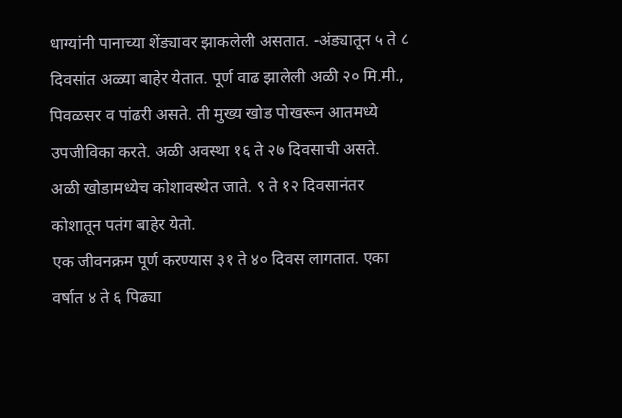धाग्यांनी पानाच्या शेंड्यावर झाकलेली असतात. -अंड्यातून ५ ते ८ दिवसांत अळ्या बाहेर येतात. पूर्ण वाढ झालेली अळी २० मि.मी., पिवळसर व पांढरी असते. ती मुख्य खोड पोखरून आतमध्ये उपजीविका करते. अळी अवस्था १६ ते २७ दिवसाची असते.
अळी खोडामध्येच कोशावस्थेत जाते. ९ ते १२ दिवसानंतर कोशातून पतंग बाहेर येतो.
एक जीवनक्रम पूर्ण करण्यास ३१ ते ४० दिवस लागतात. एका वर्षात ४ ते ६ पिढ्या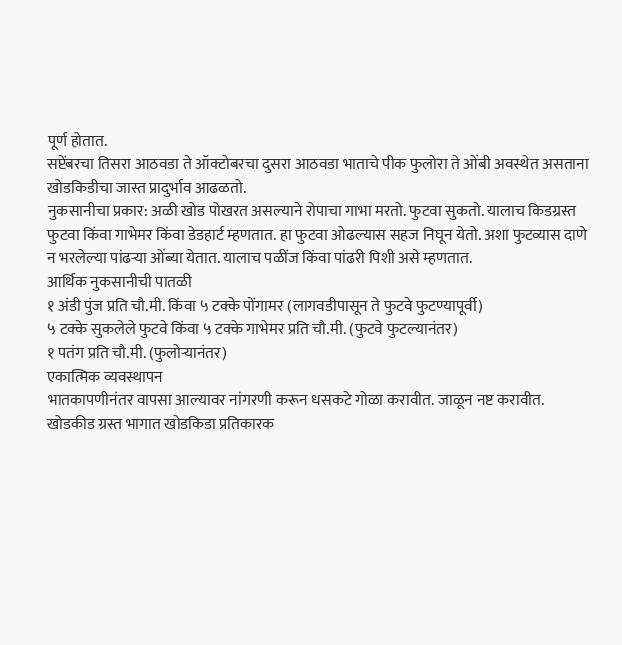पूर्ण होतात.
सप्टेंबरचा तिसरा आठवडा ते ऑक्टोबरचा दुसरा आठवडा भाताचे पीक फुलोरा ते ओंबी अवस्थेत असताना खोडकिडीचा जास्त प्रादुर्भाव आढळतो.
नुकसानीचा प्रकार: अळी खोड पोखरत असल्याने रोपाचा गाभा मरतो. फुटवा सुकतो. यालाच किडग्रस्त फुटवा किंवा गाभेमर किंवा डेडहार्ट म्हणतात. हा फुटवा ओढल्यास सहज निघून येतो. अशा फुटव्यास दाणे न भरलेल्या पांढऱ्या ओंब्या येतात. यालाच पळींज किंवा पांढरी पिशी असे म्हणतात.
आर्थिक नुकसानीची पातळी
१ अंडी पुंज प्रति चौ.मी. किंवा ५ टक्के पोंगामर (लागवडीपासून ते फुटवे फुटण्यापूर्वी)
५ टक्के सुकलेले फुटवे किंवा ५ टक्के गाभेमर प्रति चौ.मी. (फुटवे फुटल्यानंतर)
१ पतंग प्रति चौ.मी. (फुलोऱ्यानंतर)
एकात्मिक व्यवस्थापन
भातकापणीनंतर वापसा आल्यावर नांगरणी करून धसकटे गोळा करावीत. जाळून नष्ट करावीत.
खोडकीड ग्रस्त भागात खोडकिडा प्रतिकारक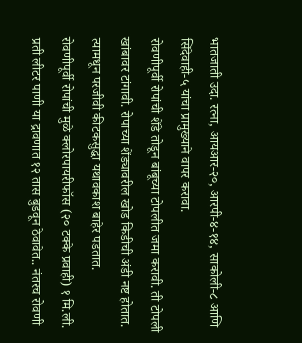भातजाती उदा. रत्ना, आयआर-२०, आरपी-४-१४, साकोली-८ आणि सिंदेवाही-५ यांचा प्रामुख्याने वापर करावा.
रोवणीपूर्वी रोपांची शेंडे तोडून बांबूच्या टोपलीत जमा करावी. ती टोपली खांबावर टांगावी. रोपाच्या शेंड्यावरील खोड किडीची अंडी नष्ट होतात. त्यामधून परजीवी कीटकसुद्धा यथावकाश बाहेर पडतात.
रोवणीपूर्वी रोपांची मुळे क्लोरपायरीफॉस (२० टक्के प्रवाही) १ मि.ली. प्रती लीटर पाणी या द्रावणात १२ तास बुडवून ठेवावेत.. नंतरच रोवणी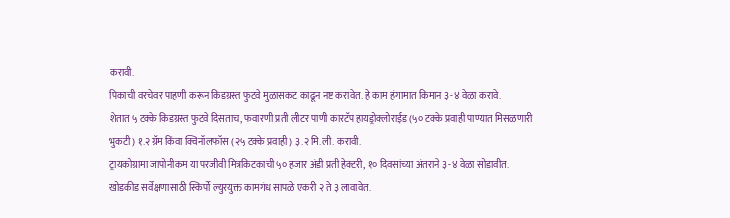करावी.
पिकाची वरचेवर पाहणी करून किडग्रस्त फुटवे मुळासकट काढून नष्ट करावेत. हे काम हंगामात किमान ३-४ वेळा करावे.
शेतात ५ टक्के किडग्रस्त फुटवे दिसताच, फवारणी प्रती लीटर पाणी कारटॅप हायड्रोक्लोराईड (५० टक्के प्रवाही पाण्यात मिसळणारी भुकटी) १.२ ग्रॅम किंवा क्विनॉलफॉस (२५ टक्के प्रवाही) ३.२ मि.ली. करावी.
ट्रायकोग्रामा जापोनीकम या परजीवी मित्रकिटकाची ५० हजार अंडी प्रती हेक्टरी, १० दिवसांच्या अंतराने ३-४ वेळा सोडावीत.
खोडकीड सर्वेक्षणासाठी स्किर्पो ल्युरयुक्त कामगंध सापळे एकरी २ ते ३ लावावेत.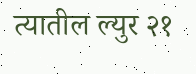त्यातील ल्युर २१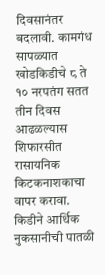दिवसानंतर बदलावी. कामगंध सापळ्यात खोडकिडीचे ८ ते १० नरपतंग सतत तीन दिवस आढळल्यास शिफारसीत रासायनिक किटकनाशकाचा वापर करावा.
किडीने आर्थिक नुकसानीची पातळी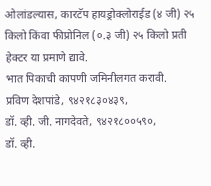ओलांडल्यास, कारटॅप हायड्रोक्लोराईड (४ जी) २५ किलो किंवा फीप्रोनिल (०.३ जी) २५ किलो प्रती हेक्टर या प्रमाणे द्यावे.
भात पिकाची कापणी जमिनीलगत करावी.
प्रविण देशपांडे, ९४२१८३०४३९,
डॉ. व्ही. जी. नागदेवते, ९४२१८००५९०,
डॉ. व्ही.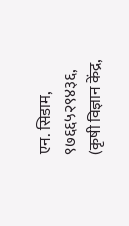एन. सिडाम, ९७६६५२९४३६,
(कृषी विज्ञान केंद्र,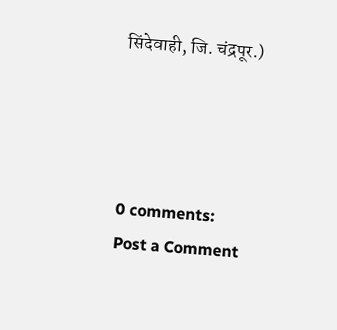सिंदेवाही, जि. चंद्रपूर.)




0 comments:
Post a Comment